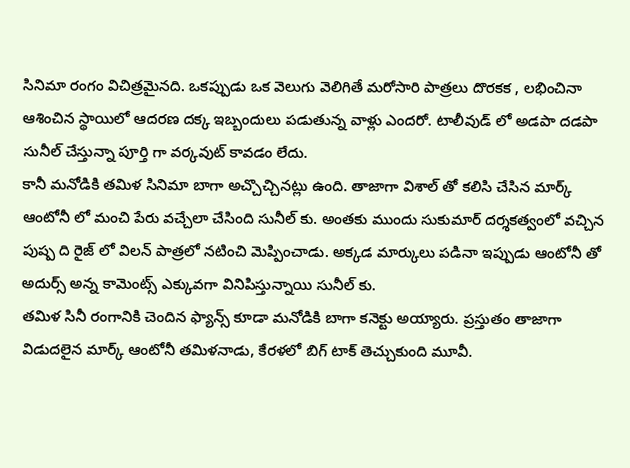సినిమా రంగం విచిత్రమైనది. ఒకప్పుడు ఒక వెలుగు వెలిగితే మరోసారి పాత్రలు దొరకక , లభించినా ఆశించిన స్థాయిలో ఆదరణ దక్క ఇబ్బందులు పడుతున్న వాళ్లు ఎందరో. టాలీవుడ్ లో అడపా దడపా సునీల్ చేస్తున్నా పూర్తి గా వర్కవుట్ కావడం లేదు.
కానీ మనోడికి తమిళ సినిమా బాగా అచ్చొచ్చినట్లు ఉంది. తాజాగా విశాల్ తో కలిసి చేసిన మార్క్ ఆంటోనీ లో మంచి పేరు వచ్చేలా చేసింది సునీల్ కు. అంతకు ముందు సుకుమార్ దర్శకత్వంలో వచ్చిన పుష్ప ది రైజ్ లో విలన్ పాత్రలో నటించి మెప్పించాడు. అక్కడ మార్కులు పడినా ఇప్పుడు ఆంటోనీ తో అదుర్స్ అన్న కామెంట్స్ ఎక్కువగా వినిపిస్తున్నాయి సునీల్ కు.
తమిళ సినీ రంగానికి చెందిన ఫ్యాన్స్ కూడా మనోడికి బాగా కనెక్టు అయ్యారు. ప్రస్తుతం తాజాగా విడుదలైన మార్క్ ఆంటోనీ తమిళనాడు, కేరళలో బిగ్ టాక్ తెచ్చుకుంది మూవీ.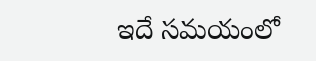ఇదే సమయంలో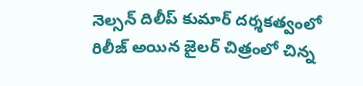నెల్సన్ దిలీప్ కుమార్ దర్శకత్వంలో రిలీజ్ అయిన జైలర్ చిత్రంలో చిన్న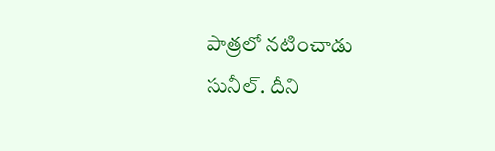పాత్రలో నటించాడు సునీల్. దీని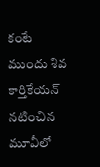కంటే ముందు శివ కార్తికేయన్ నటించిన మూవీలో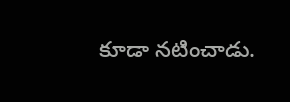కూడా నటించాడు.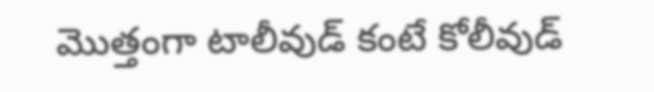మొత్తంగా టాలీవుడ్ కంటే కోలీవుడ్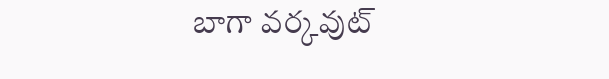బాగా వర్కవుట్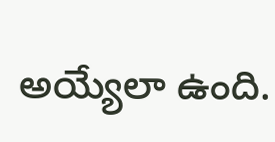అయ్యేలా ఉంది.